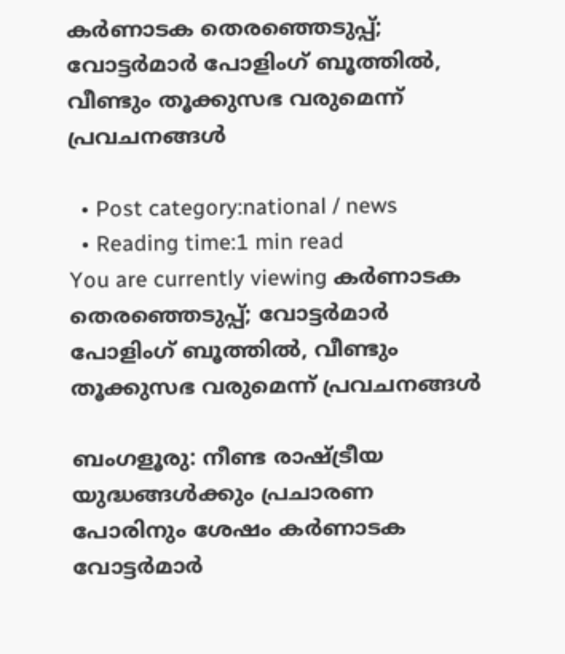കര്‍ണാടക തെരഞ്ഞെടുപ്പ്; വോട്ടർമാർ പോളിംഗ് ബൂത്തിൽ, വീണ്ടും തൂക്കുസഭ വരുമെന്ന് പ്രവചനങ്ങൾ

  • Post category:national / news
  • Reading time:1 min read
You are currently viewing കര്‍ണാടക തെരഞ്ഞെടുപ്പ്; വോട്ടർമാർ പോളിംഗ് ബൂത്തിൽ, വീണ്ടും തൂക്കുസഭ വരുമെന്ന് പ്രവചനങ്ങൾ

ബംഗളൂരു: നീണ്ട രാഷ്ട്രീയ യുദ്ധങ്ങള്‍ക്കും പ്രചാരണ പോരിനും ശേഷം കർണാടക വോട്ടർമാർ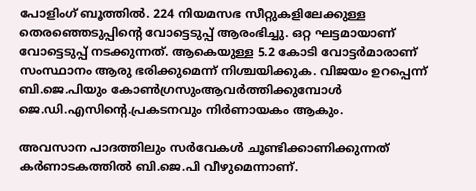പോളിംഗ് ബൂത്തിൽ. 224 നിയമസഭ സീറ്റുകളിലേക്കുള്ള തെരഞ്ഞെടുപ്പിൻ്റെ വോട്ടെടുപ്പ് ആരംഭിച്ചു. ഒറ്റ ഘട്ടമായാണ് വോട്ടെടുപ്പ് നടക്കുന്നത്. ആകെയുള്ള 5.2 കോടി വോട്ടർമാരാണ് സംസ്ഥാനം ആരു ഭരിക്കുമെന്ന് നിശ്ചയിക്കുക. വിജയം ഉറപ്പെന്ന് ബി.ജെ.പിയും കോൺഗ്രസുംആവർത്തിക്കുമ്പോൾ ജെ.ഡി.എസിൻ്റെ.പ്രകടനവും നിർണായകം ആകും.

അവസാന പാദത്തിലും സര്‍വേകള്‍ ചൂണ്ടിക്കാണിക്കുന്നത് കര്‍ണാടകത്തില്‍ ബി.ജെ.പി വീഴുമെന്നാണ്.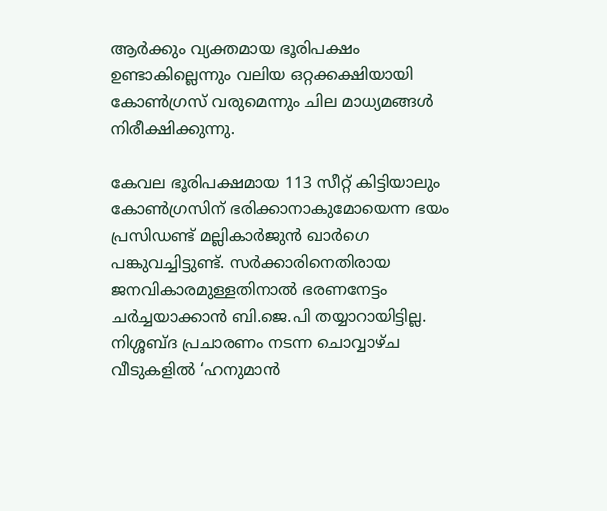ആര്‍ക്കും വ്യക്തമായ ഭൂരിപക്ഷം ഉണ്ടാകില്ലെന്നും വലിയ ഒറ്റക്കക്ഷിയായി കോണ്‍ഗ്രസ് വരുമെന്നും ചില മാധ്യമങ്ങള്‍ നിരീക്ഷിക്കുന്നു.

കേവല ഭൂരിപക്ഷമായ 113 സീറ്റ് കിട്ടിയാലും കോണ്‍ഗ്രസിന് ഭരിക്കാനാകുമോയെന്ന ഭയം പ്രസിഡണ്ട് മല്ലികാര്‍ജുന്‍ ഖാര്‍ഗെ പങ്കുവച്ചിട്ടുണ്ട്. സര്‍ക്കാരിനെതിരായ ജനവികാരമുള്ളതിനാല്‍ ഭരണനേട്ടം ചര്‍ച്ചയാക്കാന്‍ ബി.ജെ.പി തയ്യാറായിട്ടില്ല. നിശ്ശബ്‌ദ പ്രചാരണം നടന്ന ചൊവ്വാഴ്‌ച വീടുകളില്‍ ‘ഹനുമാന്‍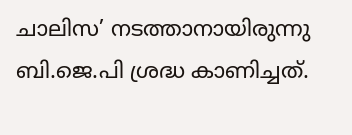ചാലിസ’ നടത്താനായിരുന്നു ബി.ജെ.പി ശ്രദ്ധ കാണിച്ചത്.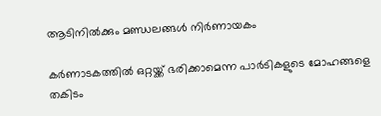ആടിനില്‍ക്കും മണ്ഡലങ്ങള്‍ നിര്‍ണായകം

കര്‍ണാടകത്തില്‍ ഒറ്റയ്ക്ക് ഭരിക്കാമെന്ന പാര്‍ടികളുടെ മോഹങ്ങളെ തകിടം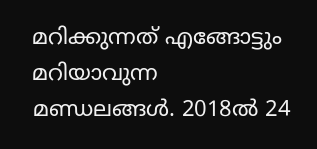മറിക്കുന്നത് എങ്ങോട്ടും മറിയാവുന്ന മണ്ഡലങ്ങള്‍. 2018ല്‍ 24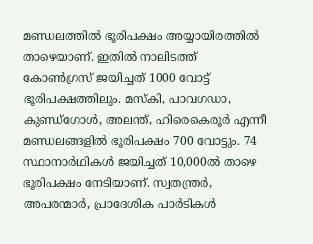മണ്ഡലത്തില്‍ ഭൂരിപക്ഷം അയ്യായിരത്തില്‍ താഴെയാണ്. ഇതില്‍ നാലിടത്ത് കോണ്‍ഗ്രസ് ജയിച്ചത് 1000 വോട്ട് ഭൂരിപക്ഷത്തിലും. മസ്‌കി, പാവഗഡാ, കുണ്ഡ്ഗോള്‍, അലന്ത്, ഹിരെകെരൂര്‍ എന്നീ മണ്ഡലങ്ങളില്‍ ഭൂരിപക്ഷം 700 വോട്ടും. 74 സ്ഥാനാര്‍ഥികള്‍ ജയിച്ചത് 10,000ല്‍ താഴെ ഭൂരിപക്ഷം നേടിയാണ്. സ്വതന്ത്രര്‍, അപരന്മാര്‍, പ്രാദേശിക പാര്‍ടികള്‍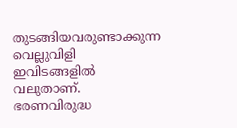തുടങ്ങിയവരുണ്ടാക്കുന്ന വെല്ലുവിളി ഇവിടങ്ങളില്‍ വലുതാണ്. ഭരണവിരുദ്ധ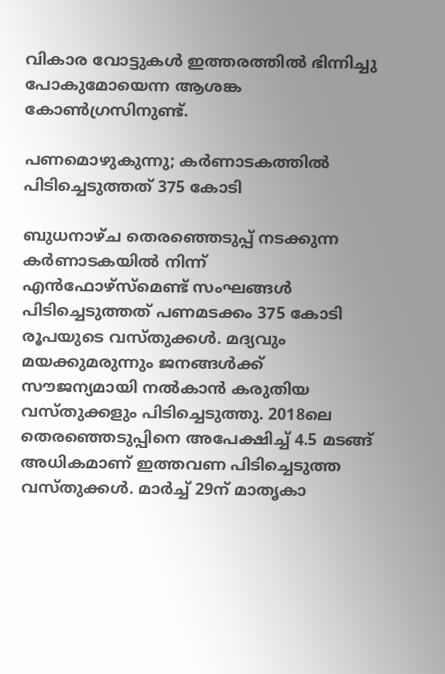വികാര വോട്ടുകള്‍ ഇത്തരത്തില്‍ ഭിന്നിച്ചു പോകുമോയെന്ന ആശങ്ക കോണ്‍ഗ്രസിനുണ്ട്.

പണമൊഴുകുന്നു; കര്‍ണാടകത്തില്‍ പിടിച്ചെടുത്തത് 375 കോടി

ബുധനാഴ്‌ച തെരഞ്ഞെടുപ്പ് നടക്കുന്ന കര്‍ണാടകയില്‍ നിന്ന് എന്‍ഫോഴ്സ്മെണ്ട് സംഘങ്ങള്‍ പിടിച്ചെടുത്തത് പണമടക്കം 375 കോടി രൂപയുടെ വസ്തുക്കള്‍. മദ്യവും മയക്കുമരുന്നും ജനങ്ങള്‍ക്ക് സൗജന്യമായി നല്‍കാന്‍ കരുതിയ വസ്തുക്കളും പിടിച്ചെടുത്തു. 2018ലെ തെരഞ്ഞെടുപ്പിനെ അപേക്ഷിച്ച്‌ 4.5 മടങ്ങ് അധികമാണ് ഇത്തവണ പിടിച്ചെടുത്ത വസ്തുക്കള്‍. മാര്‍ച്ച്‌ 29ന് മാതൃകാ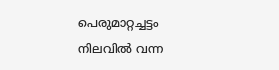പെരുമാറ്റച്ചട്ടം നിലവില്‍ വന്ന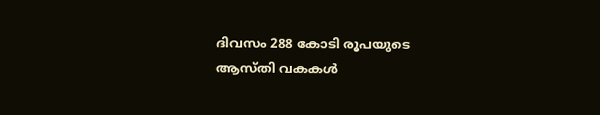ദിവസം 288 കോടി രൂപയുടെ ആസ്തി വകകള്‍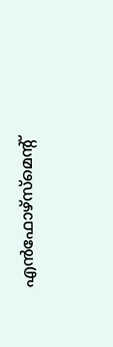എന്‍ഫോഴ്സ്മെന്റ്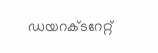ഡയറക്ടറേറ്റ്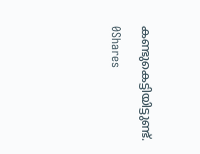കണ്ടുകെട്ടിയിട്ടുണ്ട്.

0Shares